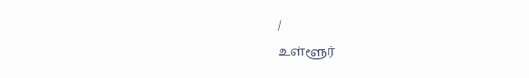/
உள்ளூர்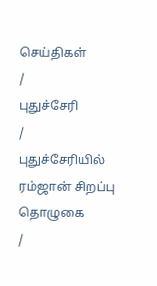செய்திகள்
/
புதுச்சேரி
/
புதுச்சேரியில் ரம்ஜான் சிறப்பு தொழுகை
/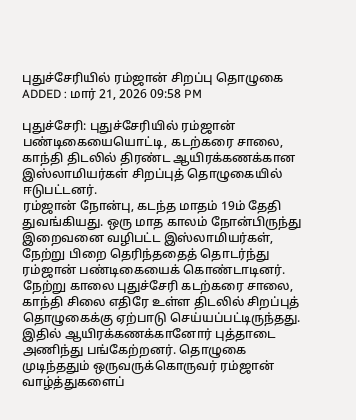புதுச்சேரியில் ரம்ஜான் சிறப்பு தொழுகை
ADDED : மார் 21, 2026 09:58 PM

புதுச்சேரி: புதுச்சேரியில் ரம்ஜான் பண்டிகையையொட்டி, கடற்கரை சாலை, காந்தி திடலில் திரண்ட ஆயிரக்கணக்கான இஸ்லாமியர்கள் சிறப்புத் தொழுகையில் ஈடுபட்டனர்.
ரம்ஜான் நோன்பு, கடந்த மாதம் 19ம் தேதி துவங்கியது. ஒரு மாத காலம் நோன்பிருந்து இறைவனை வழிபட்ட இஸ்லாமியர்கள், நேற்று பிறை தெரிந்ததைத் தொடர்ந்து ரம்ஜான் பண்டிகையைக் கொண்டாடினர்.
நேற்று காலை புதுச்சேரி கடற்கரை சாலை, காந்தி சிலை எதிரே உள்ள திடலில் சிறப்புத் தொழுகைக்கு ஏற்பாடு செய்யப்பட்டிருந்தது. இதில் ஆயிரக்கணக்கானோர் புத்தாடை அணிந்து பங்கேற்றனர். தொழுகை முடிந்ததும் ஒருவருக்கொருவர் ரம்ஜான் வாழ்த்துகளைப்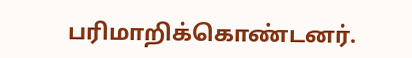பரிமாறிக்கொண்டனர்.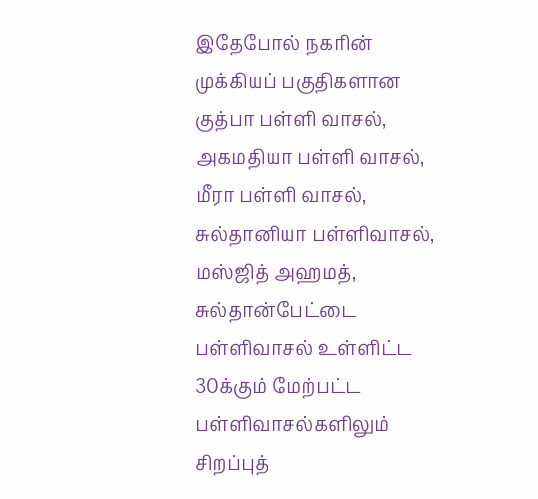இதேபோல் நகரின் முக்கியப் பகுதிகளான குத்பா பள்ளி வாசல், அகமதியா பள்ளி வாசல், மீரா பள்ளி வாசல், சுல்தானியா பள்ளிவாசல், மஸ்ஜித் அஹமத், சுல்தான்பேட்டை பள்ளிவாசல் உள்ளிட்ட 30க்கும் மேற்பட்ட பள்ளிவாசல்களிலும் சிறப்புத்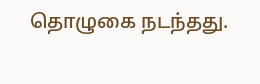தொழுகை நடந்தது.